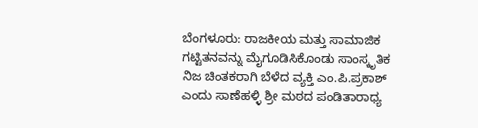ಬೆಂಗಳೂರು: ರಾಜಕೀಯ ಮತ್ತು ಸಾಮಾಜಿಕ ಗಟ್ಟಿತನವನ್ನು ಮೈಗೂಡಿಸಿಕೊಂಡು ಸಾಂಸ್ಕೃತಿಕ ನಿಜ ಚಿಂತಕರಾಗಿ ಬೆಳೆದ ವ್ಯಕ್ತಿ ಎಂ.ಪಿ.ಪ್ರಕಾಶ್ ಎಂದು ಸಾಣೆಹಳ್ಳಿ ಶ್ರೀ ಮಠದ ಪಂಡಿತಾರಾಧ್ಯ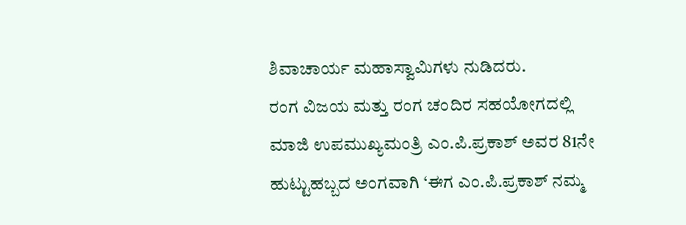ಶಿವಾಚಾರ್ಯ ಮಹಾಸ್ವಾಮಿಗಳು ನುಡಿದರು.
ರಂಗ ವಿಜಯ ಮತ್ತು ರಂಗ ಚಂದಿರ ಸಹಯೋಗದಲ್ಲಿ ಮಾಜಿ ಉಪಮುಖ್ಯಮಂತ್ರಿ ಎಂ.ಪಿ.ಪ್ರಕಾಶ್ ಅವರ 81ನೇ ಹುಟ್ಟುಹಬ್ಬದ ಅಂಗವಾಗಿ ‘ಈಗ ಎಂ.ಪಿ.ಪ್ರಕಾಶ್ ನಮ್ಮ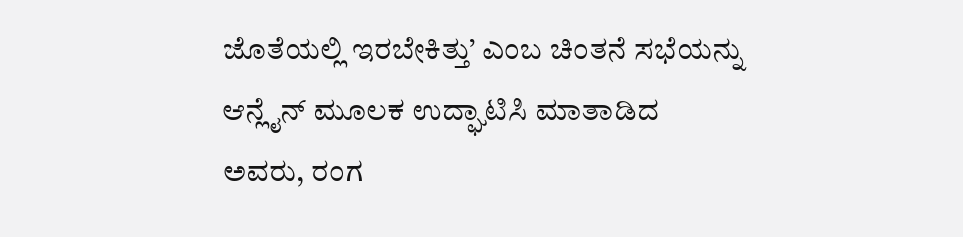ಜೊತೆಯಲ್ಲಿ ಇರಬೇಕಿತ್ತು’ ಎಂಬ ಚಿಂತನೆ ಸಭೆಯನ್ನು ಆನ್ಲೈನ್ ಮೂಲಕ ಉದ್ಘಾಟಿಸಿ ಮಾತಾಡಿದ ಅವರು, ರಂಗ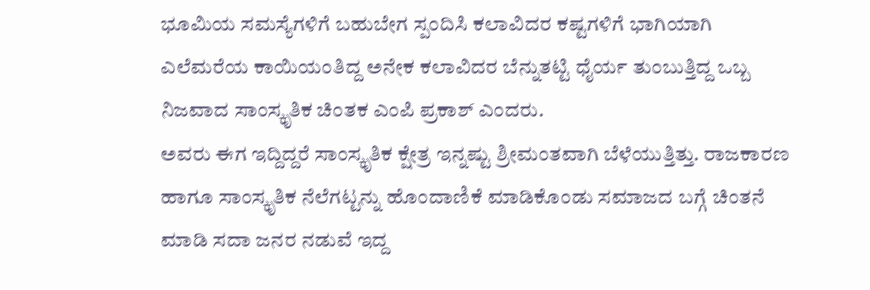ಭೂಮಿಯ ಸಮಸ್ಯೆಗಳಿಗೆ ಬಹುಬೇಗ ಸ್ಪಂದಿಸಿ ಕಲಾವಿದರ ಕಷ್ಟಗಳಿಗೆ ಭಾಗಿಯಾಗಿ ಎಲೆಮರೆಯ ಕಾಯಿಯಂತಿದ್ದ ಅನೇಕ ಕಲಾವಿದರ ಬೆನ್ನುತಟ್ಟಿ ಧೈರ್ಯ ತುಂಬುತ್ತಿದ್ದ ಒಬ್ಬ ನಿಜವಾದ ಸಾಂಸ್ಕೃತಿಕ ಚಿಂತಕ ಎಂಪಿ ಪ್ರಕಾಶ್ ಎಂದರು.
ಅವರು ಈಗ ಇದ್ದಿದ್ದರೆ ಸಾಂಸ್ಕೃತಿಕ ಕ್ಷೇತ್ರ ಇನ್ನಷ್ಟು ಶ್ರೀಮಂತವಾಗಿ ಬೆಳೆಯುತ್ತಿತ್ತು. ರಾಜಕಾರಣ ಹಾಗೂ ಸಾಂಸ್ಕೃತಿಕ ನೆಲೆಗಟ್ಟನ್ನು ಹೊಂದಾಣಿಕೆ ಮಾಡಿಕೊಂಡು ಸಮಾಜದ ಬಗ್ಗೆ ಚಿಂತನೆ ಮಾಡಿ ಸದಾ ಜನರ ನಡುವೆ ಇದ್ದ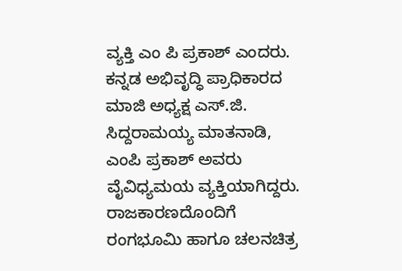ವ್ಯಕ್ತಿ ಎಂ ಪಿ ಪ್ರಕಾಶ್ ಎಂದರು.
ಕನ್ನಡ ಅಭಿವೃದ್ಧಿ ಪ್ರಾಧಿಕಾರದ ಮಾಜಿ ಅಧ್ಯಕ್ಷ ಎಸ್.ಜಿ. ಸಿದ್ದರಾಮಯ್ಯ ಮಾತನಾಡಿ, ಎಂಪಿ ಪ್ರಕಾಶ್ ಅವರು ವೈವಿಧ್ಯಮಯ ವ್ಯಕ್ತಿಯಾಗಿದ್ದರು. ರಾಜಕಾರಣದೊಂದಿಗೆ ರಂಗಭೂಮಿ ಹಾಗೂ ಚಲನಚಿತ್ರ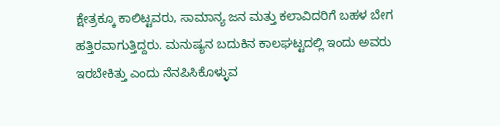ಕ್ಷೇತ್ರಕ್ಕೂ ಕಾಲಿಟ್ಟವರು, ಸಾಮಾನ್ಯ ಜನ ಮತ್ತು ಕಲಾವಿದರಿಗೆ ಬಹಳ ಬೇಗ ಹತ್ತಿರವಾಗುತ್ತಿದ್ದರು. ಮನುಷ್ಯನ ಬದುಕಿನ ಕಾಲಘಟ್ಟದಲ್ಲಿ ಇಂದು ಅವರು ಇರಬೇಕಿತ್ತು ಎಂದು ನೆನಪಿಸಿಕೊಳ್ಳುವ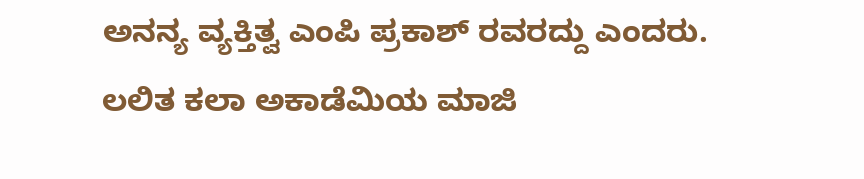ಅನನ್ಯ ವ್ಯಕ್ತಿತ್ವ ಎಂಪಿ ಪ್ರಕಾಶ್ ರವರದ್ದು ಎಂದರು.
ಲಲಿತ ಕಲಾ ಅಕಾಡೆಮಿಯ ಮಾಜಿ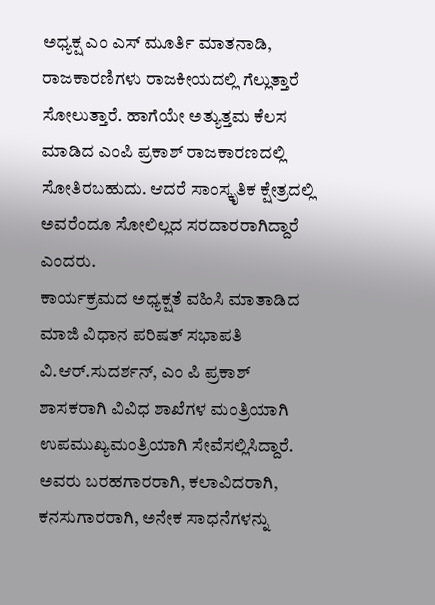ಅಧ್ಯಕ್ಷ ಎಂ ಎಸ್ ಮೂರ್ತಿ ಮಾತನಾಡಿ, ರಾಜಕಾರಣಿಗಳು ರಾಜಕೀಯದಲ್ಲಿ ಗೆಲ್ಲುತ್ತಾರೆ ಸೋಲುತ್ತಾರೆ. ಹಾಗೆಯೇ ಅತ್ಯುತ್ತಮ ಕೆಲಸ ಮಾಡಿದ ಎಂಪಿ ಪ್ರಕಾಶ್ ರಾಜಕಾರಣದಲ್ಲಿ ಸೋತಿರಬಹುದು. ಆದರೆ ಸಾಂಸ್ಕೃತಿಕ ಕ್ಷೇತ್ರದಲ್ಲಿ ಅವರೆಂದೂ ಸೋಲಿಲ್ಲದ ಸರದಾರರಾಗಿದ್ದಾರೆ ಎಂದರು.
ಕಾರ್ಯಕ್ರಮದ ಅಧ್ಯಕ್ಷತೆ ವಹಿಸಿ ಮಾತಾಡಿದ ಮಾಜಿ ವಿಧಾನ ಪರಿಷತ್ ಸಭಾಪತಿ ವಿ.ಆರ್.ಸುದರ್ಶನ್, ಎಂ ಪಿ ಪ್ರಕಾಶ್ ಶಾಸಕರಾಗಿ ವಿವಿಧ ಶಾಖೆಗಳ ಮಂತ್ರಿಯಾಗಿ ಉಪಮುಖ್ಯಮಂತ್ರಿಯಾಗಿ ಸೇವೆಸಲ್ಲಿಸಿದ್ದಾರೆ. ಅವರು ಬರಹಗಾರರಾಗಿ, ಕಲಾವಿದರಾಗಿ, ಕನಸುಗಾರರಾಗಿ, ಅನೇಕ ಸಾಧನೆಗಳನ್ನು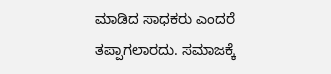ಮಾಡಿದ ಸಾಧಕರು ಎಂದರೆ ತಪ್ಪಾಗಲಾರದು. ಸಮಾಜಕ್ಕೆ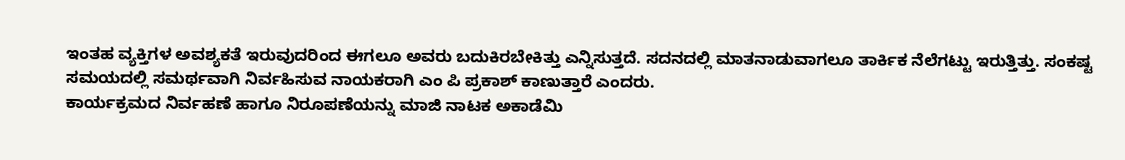ಇಂತಹ ವ್ಯಕ್ತಿಗಳ ಅವಶ್ಯಕತೆ ಇರುವುದರಿಂದ ಈಗಲೂ ಅವರು ಬದುಕಿರಬೇಕಿತ್ತು ಎನ್ನಿಸುತ್ತದೆ. ಸದನದಲ್ಲಿ ಮಾತನಾಡುವಾಗಲೂ ತಾರ್ಕಿಕ ನೆಲೆಗಟ್ಟು ಇರುತ್ತಿತ್ತು. ಸಂಕಷ್ಟ ಸಮಯದಲ್ಲಿ ಸಮರ್ಥವಾಗಿ ನಿರ್ವಹಿಸುವ ನಾಯಕರಾಗಿ ಎಂ ಪಿ ಪ್ರಕಾಶ್ ಕಾಣುತ್ತಾರೆ ಎಂದರು.
ಕಾರ್ಯಕ್ರಮದ ನಿರ್ವಹಣೆ ಹಾಗೂ ನಿರೂಪಣೆಯನ್ನು ಮಾಜಿ ನಾಟಕ ಅಕಾಡೆಮಿ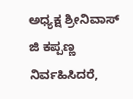ಅಧ್ಯಕ್ಷ ಶ್ರೀನಿವಾಸ್ ಜಿ ಕಪ್ಪಣ್ಣ ನಿರ್ವಹಿಸಿದರೆ,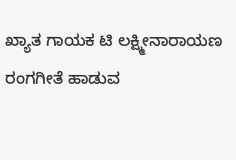ಖ್ಯಾತ ಗಾಯಕ ಟಿ ಲಕ್ಷ್ಮೀನಾರಾಯಣ ರಂಗಗೀತೆ ಹಾಡುವ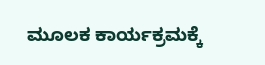ಮೂಲಕ ಕಾರ್ಯಕ್ರಮಕ್ಕೆ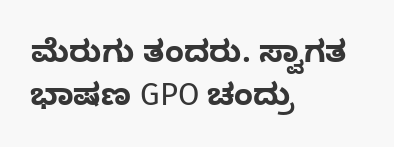ಮೆರುಗು ತಂದರು. ಸ್ವಾಗತ ಭಾಷಣ GPO ಚಂದ್ರು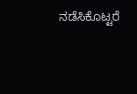ನಡೆಸಿಕೊಟ್ಟರೆ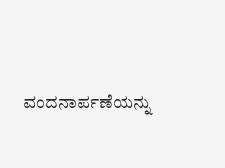ವಂದನಾರ್ಪಣೆಯನ್ನು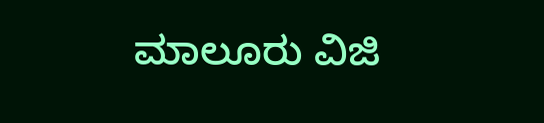ಮಾಲೂರು ವಿಜಿ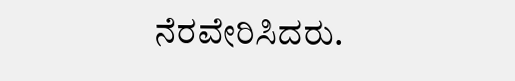ನೆರವೇರಿಸಿದರು.